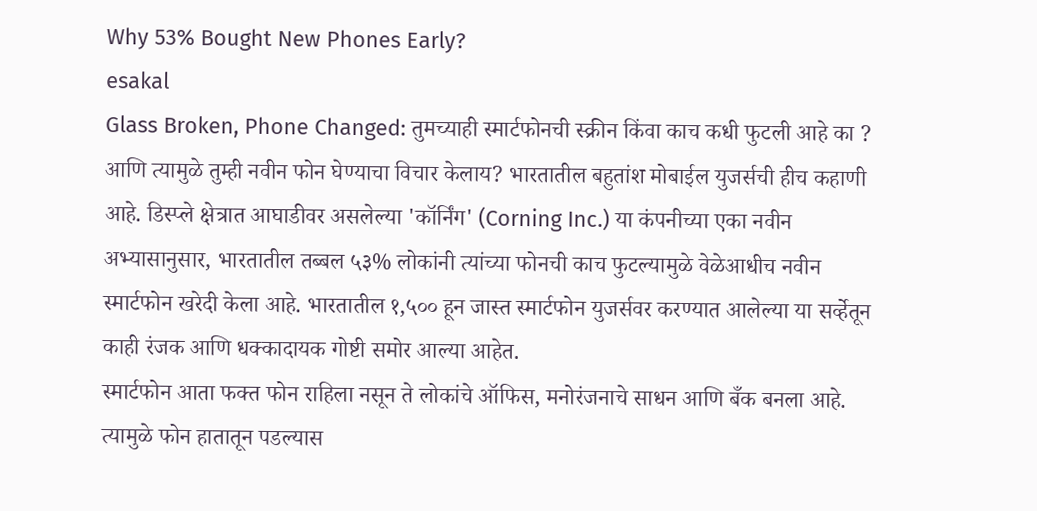Why 53% Bought New Phones Early?
esakal
Glass Broken, Phone Changed: तुमच्याही स्मार्टफोनची स्क्रीन किंवा काच कधी फुटली आहे का ? आणि त्यामुळे तुम्ही नवीन फोन घेण्याचा विचार केलाय? भारतातील बहुतांश मोबाईल युजर्सची हीच कहाणी आहे. डिस्प्ले क्षेत्रात आघाडीवर असलेल्या 'कॉर्निंग' (Corning Inc.) या कंपनीच्या एका नवीन अभ्यासानुसार, भारतातील तब्बल ५३% लोकांनी त्यांच्या फोनची काच फुटल्यामुळे वेळेआधीच नवीन स्मार्टफोन खरेदी केला आहे. भारतातील १,५०० हून जास्त स्मार्टफोन युजर्सवर करण्यात आलेल्या या सर्व्हेतून काही रंजक आणि धक्कादायक गोष्टी समोर आल्या आहेत.
स्मार्टफोन आता फक्त फोन राहिला नसून ते लोकांचे ऑफिस, मनोरंजनाचे साधन आणि बँक बनला आहे. त्यामुळे फोन हातातून पडल्यास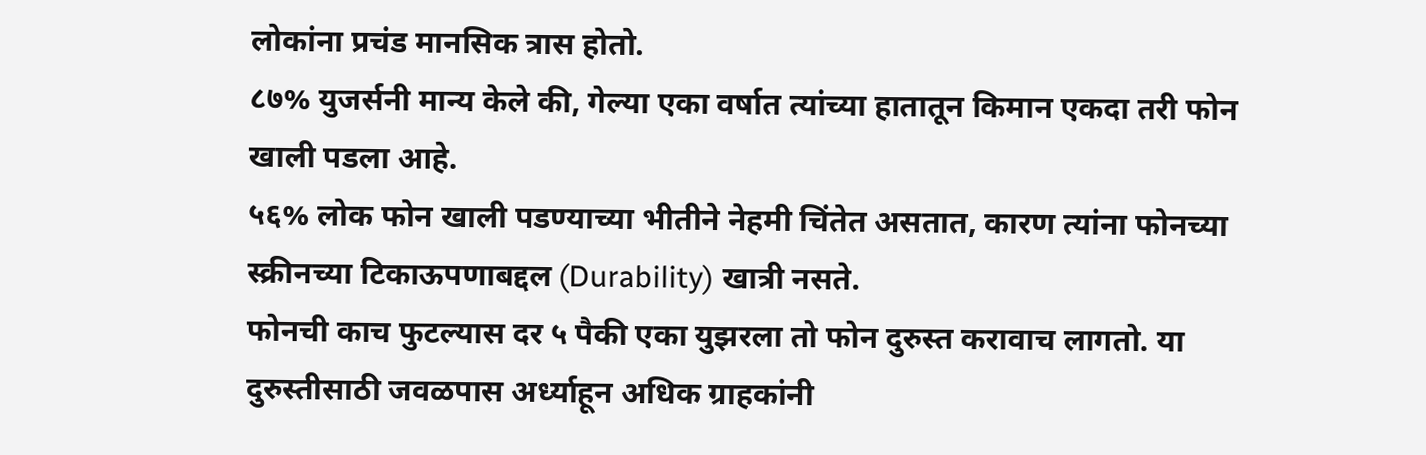लोकांना प्रचंड मानसिक त्रास होतो.
८७% युजर्सनी मान्य केले की, गेल्या एका वर्षात त्यांच्या हातातून किमान एकदा तरी फोन खाली पडला आहे.
५६% लोक फोन खाली पडण्याच्या भीतीने नेहमी चिंतेत असतात, कारण त्यांना फोनच्या स्क्रीनच्या टिकाऊपणाबद्दल (Durability) खात्री नसते.
फोनची काच फुटल्यास दर ५ पैकी एका युझरला तो फोन दुरुस्त करावाच लागतो. या दुरुस्तीसाठी जवळपास अर्ध्याहून अधिक ग्राहकांनी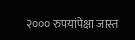२००० रुपयांपेक्षा जास्त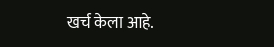खर्च केला आहे.